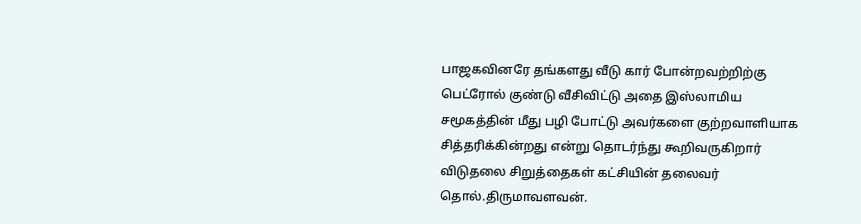பாஜகவினரே தங்களது வீடு கார் போன்றவற்றிற்கு பெட்ரோல் குண்டு வீசிவிட்டு அதை இஸ்லாமிய சமூகத்தின் மீது பழி போட்டு அவர்களை குற்றவாளியாக சித்தரிக்கின்றது என்று தொடர்ந்து கூறிவருகிறார் விடுதலை சிறுத்தைகள் கட்சியின் தலைவர்  தொல்.திருமாவளவன்.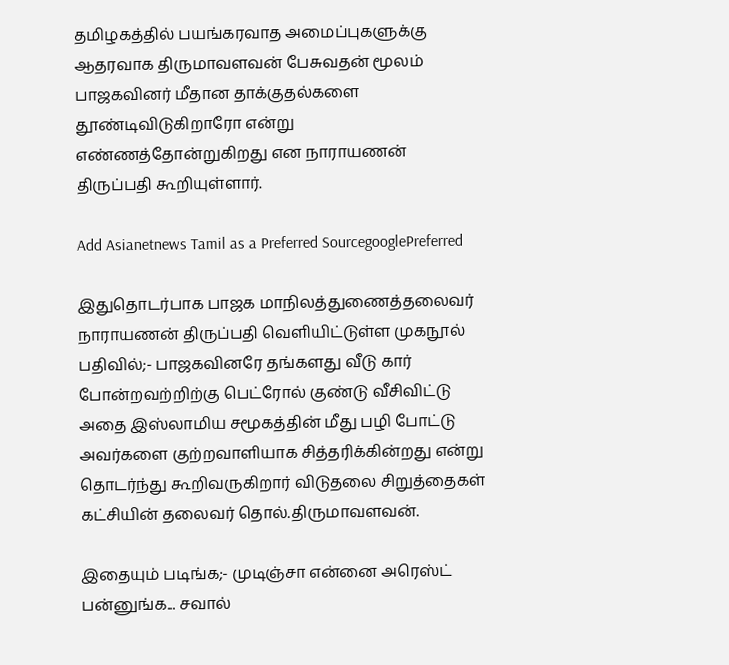தமிழகத்தில் பயங்கரவாத அமைப்புகளுக்கு ஆதரவாக திருமாவளவன் பேசுவதன் மூலம் பாஜகவினர் மீதான தாக்குதல்களை தூண்டிவிடுகிறாரோ என்று எண்ணத்தோன்றுகிறது என நாராயணன் திருப்பதி கூறியுள்ளார்.

Add Asianetnews Tamil as a Preferred SourcegooglePreferred

இதுதொடர்பாக பாஜக மாநிலத்துணைத்தலைவர் நாராயணன் திருப்பதி வெளியிட்டுள்ள முகநூல் பதிவில்;- பாஜகவினரே தங்களது வீடு கார் போன்றவற்றிற்கு பெட்ரோல் குண்டு வீசிவிட்டு அதை இஸ்லாமிய சமூகத்தின் மீது பழி போட்டு அவர்களை குற்றவாளியாக சித்தரிக்கின்றது என்று தொடர்ந்து கூறிவருகிறார் விடுதலை சிறுத்தைகள் கட்சியின் தலைவர் தொல்.திருமாவளவன்.

இதையும் படிங்க;- முடிஞ்சா என்னை அரெஸ்ட் பன்னுங்க... சவால்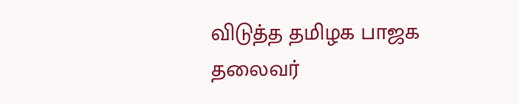விடுத்த தமிழக பாஜக தலைவர்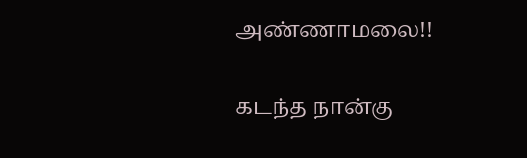அண்ணாமலை!!

கடந்த நான்கு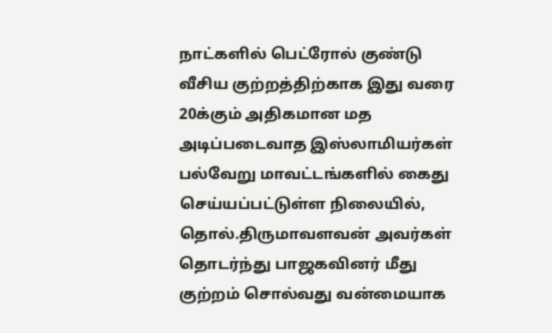நாட்களில் பெட்ரோல் குண்டு வீசிய குற்றத்திற்காக இது வரை 20க்கும் அதிகமான மத அடிப்படைவாத இஸ்லாமியர்கள் பல்வேறு மாவட்டங்களில் கைது செய்யப்பட்டுள்ள நிலையில், தொல்.திருமாவளவன் அவர்கள் தொடர்ந்து பாஜகவினர் மீது குற்றம் சொல்வது வன்மையாக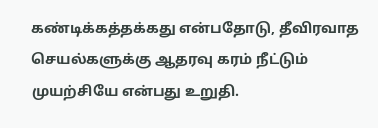கண்டிக்கத்தக்கது என்பதோடு, தீவிரவாத செயல்களுக்கு ஆதரவு கரம் நீட்டும் முயற்சியே என்பது உறுதி.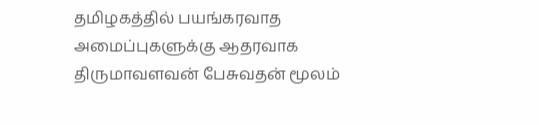தமிழகத்தில் பயங்கரவாத அமைப்புகளுக்கு ஆதரவாக திருமாவளவன் பேசுவதன் மூலம்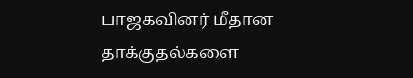பாஜகவினர் மீதான தாக்குதல்களை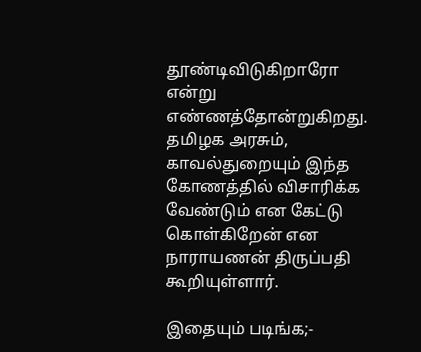தூண்டிவிடுகிறாரோ என்று எண்ணத்தோன்றுகிறது. தமிழக அரசும், காவல்துறையும் இந்த கோணத்தில் விசாரிக்க வேண்டும் என கேட்டு கொள்கிறேன் என நாராயணன் திருப்பதி கூறியுள்ளார்.

இதையும் படிங்க;-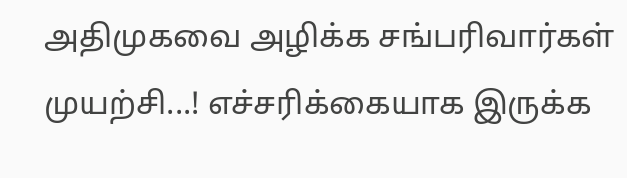அதிமுகவை அழிக்க சங்பரிவார்கள் முயற்சி...! எச்சரிக்கையாக இருக்க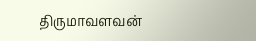திருமாவளவன்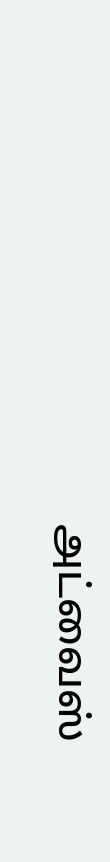அட்வைஸ்